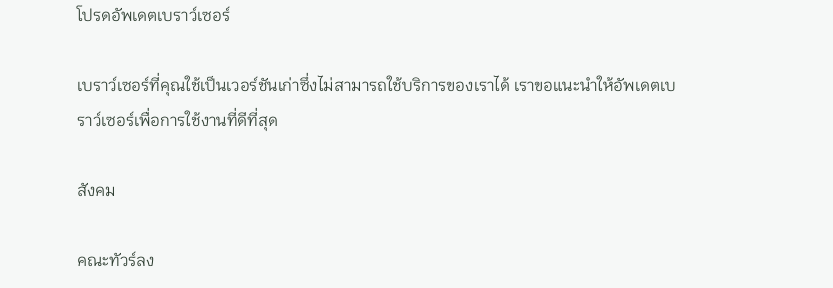โปรดอัพเดตเบราว์เซอร์

เบราว์เซอร์ที่คุณใช้เป็นเวอร์ชันเก่าซึ่งไม่สามารถใช้บริการของเราได้ เราขอแนะนำให้อัพเดตเบราว์เซอร์เพื่อการใช้งานที่ดีที่สุด

สังคม

คณะทัวร์ลง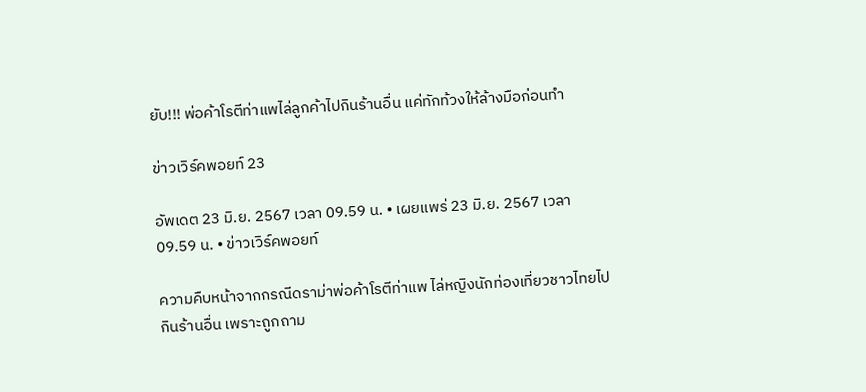ยับ!!! พ่อค้าโรตีท่าแพไล่ลูกค้าไปกินร้านอื่น แค่ทักท้วงให้ล้างมือก่อนทำ

ข่าวเวิร์คพอยท์ 23

อัพเดต 23 มิ.ย. 2567 เวลา 09.59 น. • เผยแพร่ 23 มิ.ย. 2567 เวลา 09.59 น. • ข่าวเวิร์คพอยท์

ความคืบหน้าจากกรณีดราม่าพ่อค้าโรตีท่าแพ ไล่หญิงนักท่องเที่ยวชาวไทยไปกินร้านอื่น เพราะถูกถาม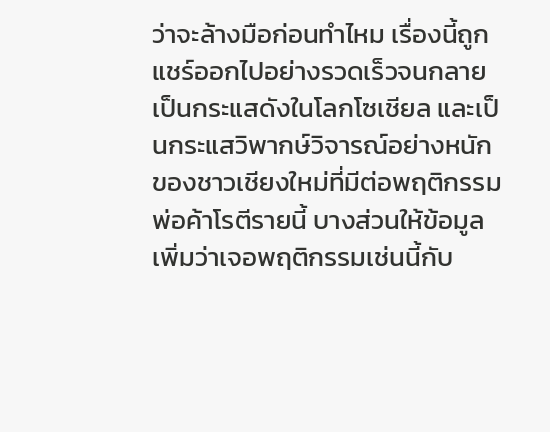ว่าจะล้างมือก่อนทำไหม เรื่องนี้ถูกแชร์ออกไปอย่างรวดเร็วจนกลายเป็นกระแสดังในโลกโซเชียล และเป็นกระแสวิพากษ์วิจารณ์อย่างหนักของชาวเชียงใหม่ที่มีต่อพฤติกรรมพ่อค้าโรตีรายนี้ บางส่วนให้ข้อมูลเพิ่มว่าเจอพฤติกรรมเช่นนี้กับ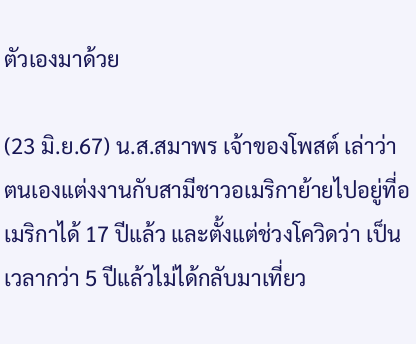ตัวเองมาด้วย

(23 มิ.ย.67) น.ส.สมาพร เจ้าของโพสต์ เล่าว่า ตนเองแต่งงานกับสามีชาวอเมริกาย้ายไปอยู่ที่อเมริกาได้ 17 ปีแล้ว และตั้งแต่ช่วงโควิดว่า เป็นเวลากว่า 5 ปีแล้วไม่ได้กลับมาเที่ยว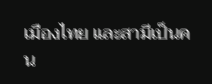เมืองไทย และสามีเป็นคน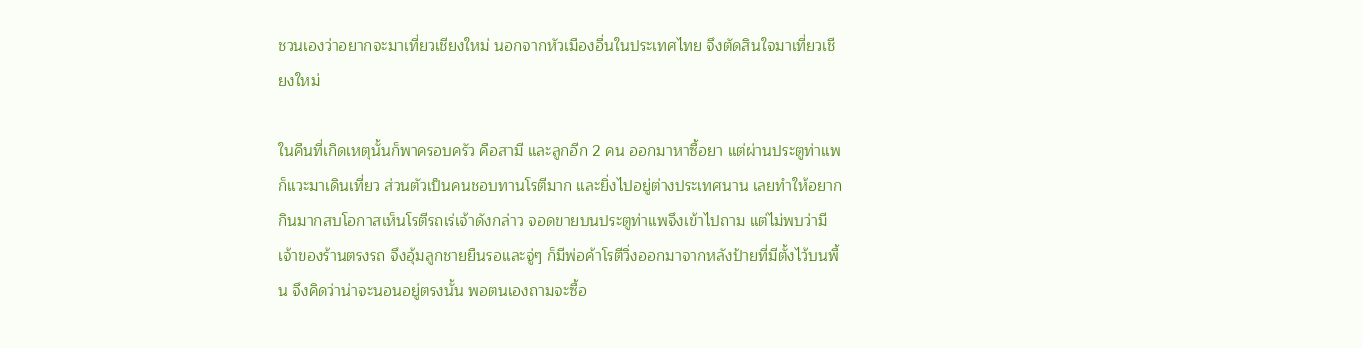ชวนเองว่าอยากจะมาเที่ยวเชียงใหม่ นอกจากหัวเมืองอื่นในประเทศไทย จึงตัดสินใจมาเที่ยวเชียงใหม่

ในคืนที่เกิดเหตุนั้นก็พาครอบครัว คือสามี และลูกอีก 2 คน ออกมาหาซื้อยา แต่ผ่านประตูท่าแพก็แวะมาเดินเที่ยว ส่วนตัวเป็นคนชอบทานโรตีมาก และยิ่งไปอยู่ต่างประเทศนาน เลยทำให้อยากกินมากสบโอกาสเห็นโรตีรถเร่เจ้าดังกล่าว จอดขายบนประตูท่าแพจึงเข้าไปถาม แต่ไม่พบว่ามีเจ้าของร้านตรงรถ จึงอุ้มลูกชายยืนรอและจู่ๆ ก็มีพ่อค้าโรตีวิ่งออกมาจากหลังป้ายที่มีตั้งไว้บนพื้น จึงคิดว่าน่าจะนอนอยู่ตรงนั้น พอตนเองถามจะซื้อ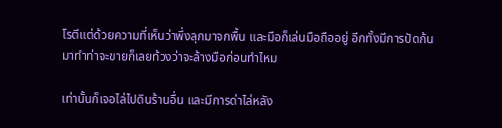โรตีแต่ด้วยความที่เห็นว่าพึ่งลุกมาจกพื้น และมือก็เล่นมือถืออยู่ อีกทั้งมีการปัดก้นมาทำท่าจะขายก็เลยท้วงว่าจะล้างมือก่อนทำไหม

เท่านั้นก็เจอไล่ไปดินร้านอื่น และมีการด่าไล่หลัง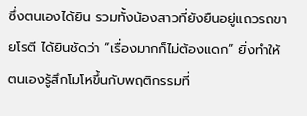ซึ่งตนเองได้ยิน รวมทั้งน้องสาวที่ยังยืนอยู่แถวรถขายโรตี ได้ยินชัดว่า “เรื่องมากก็ไม่ต้องแดก” ยิ่งทำให้ ตนเองรู้สึกโมโหขึ้นกับพฤติกรรมที่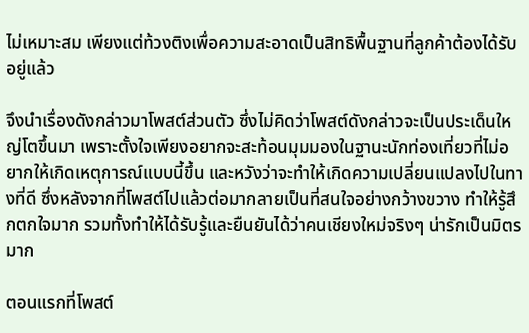ไม่เหมาะสม เพียงแต่ท้วงติงเพื่อความสะอาดเป็นสิทธิพื้นฐานที่ลูกค้าต้องได้รับอยู่แล้ว

จึงนำเรื่องดังกล่าวมาโพสต์ส่วนตัว ซึ่งไม่คิดว่าโพสต์ดังกล่าวจะเป็นประเด็นใหญ่โตขึ้นมา เพราะตั้งใจเพียงอยากจะสะท้อนมุมมองในฐานะนักท่องเที่ยวที่ไม่อยากให้เกิดเหตุการณ์แบบนี้ขึ้น และหวังว่าจะทำให้เกิดความเปลี่ยนแปลงไปในทางที่ดี ซึ่งหลังจากที่โพสต์ไปแล้วต่อมากลายเป็นที่สนใจอย่างกว้างขวาง ทำให้รู้สึกตกใจมาก รวมทั้งทำให้ได้รับรู้และยืนยันได้ว่าคนเชียงใหม่จริงๆ น่ารักเป็นมิตรมาก

ตอนแรกที่โพสต์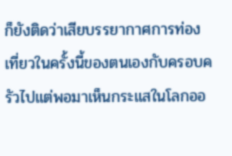ก็ยังติดว่าเสียบรรยากาศการท่องเที่ยวในครั้งนี้ของตนเองกับครอบครัวไปแต่พอมาเห็นกระแสในโลกออ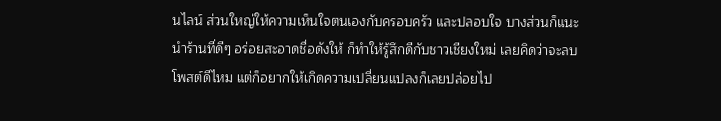นไลน์ ส่วนใหญ่ให้ความเห็นใจตนเองกับครอบครัว และปลอบใจ บางส่วนก็แนะนำร้านที่ดีๆ อร่อยสะอาดชื่อดังให้ ก็ทำให้รู้สึกดีกับชาวเชียงใหม่ เลยคิดว่าจะลบโพสต์ดีไหม แต่ก็อยากให้เกิดความเปลี่ยนแปลงก็เลยปล่อยไป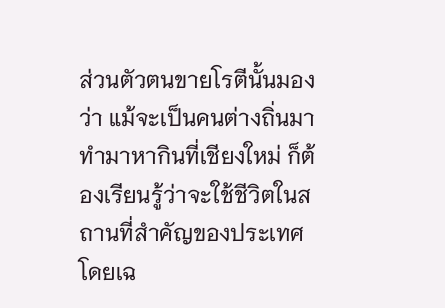ส่วนตัวตนขายโรตีนั้นมองว่า แม้จะเป็นคนต่างถิ่นมาทำมาหากินที่เชียงใหม่ ก็ต้องเรียนรู้ว่าจะใช้ชีวิตในสถานที่สำคัญของประเทศ โดยเฉ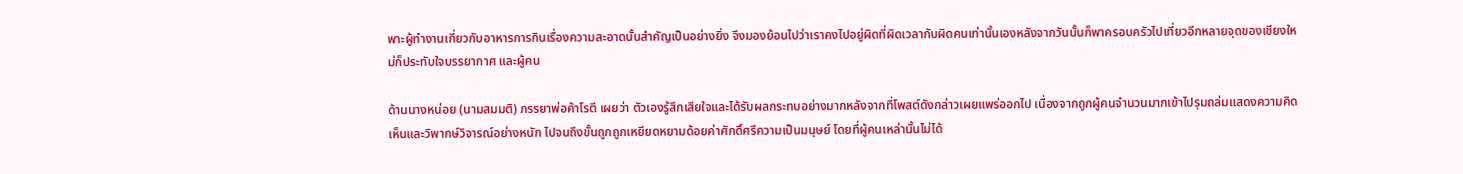พาะผู้ทำงานเกี่ยวกับอาหารการกินเรื่องความสะอาดนั้นสำคัญเป็นอย่างยิ่ง จึงมองย้อนไปว่าเราคงไปอยู่ผิดที่ผิดเวลากับผิดคนเท่านั้นเองหลังจากวันนั้นก็พาครอบครัวไปเที่ยวอีกหลายจุดของเชียงใหม่ก็ประทับใจบรรยากาศ และผู้คน

ด้านนางหน่อย (นามสมมติ) ภรรยาพ่อค้าโรตี เผยว่า ตัวเองรู้สึกเสียใจและได้รับผลกระทบอย่างมากหลังจากที่โพสต์ดังกล่าวเผยแพร่ออกไป เนื่องจากถูกผู้คนจำนวนมากเข้าไปรุมถล่มแสดงความคิดเห็นและวิพากษ์วิจารณ์อย่างหนัก ไปจนถึงขั้นถูกถูกเหยียดหยามด้อยค่าศักดิ์ศรีความเป็นมนุษย์ โดยที่ผู้คนเหล่านั้นไม่ได้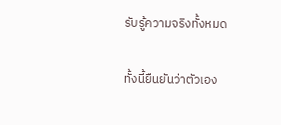รับรู้ความจริงทั้งหมด

ทั้งนี้ยืนยันว่าตัวเอง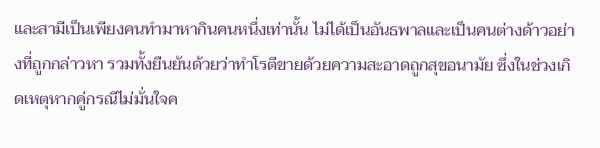และสามีเป็นเพียงคนทำมาหากินคนหนึ่งเท่านั้น ไม่ได้เป็นอันธพาลและเป็นคนต่างด้าวอย่างที่ถูกกล่าวหา รวมทั้งยืนยันด้วยว่าทำโรตีขายด้วยความสะอาดถูกสุขอนามัย ซึ่งในช่วงเกิดเหตุหากคู่กรณีไม่มั่นใจค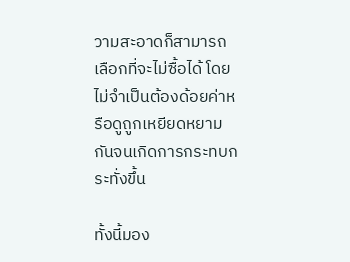วามสะอาดก็สามารถเลือกที่จะไม่ซื้อได้ โดยไม่จำเป็นต้องด้อยค่าหรือดูถูกเหยียดหยามกันจนเกิดการกระทบกระทั่งขึ้น

ทั้งนี้มอง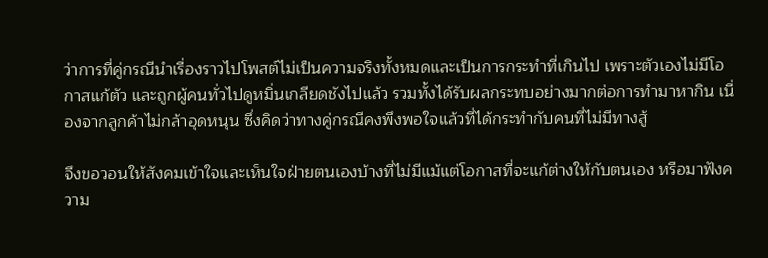ว่าการที่คู่กรณีนำเรื่องราวไปโพสต์ไม่เป็นความจริงทั้งหมดและเป็นการกระทำที่เกินไป เพราะตัวเองไม่มีโอกาสแก้ตัว และถูกผู้คนทั่วไปดูหมิ่นเกลียดชังไปแล้ว รวมทั้งได้รับผลกระทบอย่างมากต่อการทำมาหากิน เนื่องจากลูกค้าไม่กล้าอุดหนุน ซึ่งคิดว่าทางคู่กรณีคงพึงพอใจแล้วที่ได้กระทำกับคนที่ไม่มีทางสู้

จึงขอวอนให้สังคมเข้าใจและเห็นใจฝ่ายตนเองบ้างที่ไม่มีแม้แต่โอกาสที่จะแก้ต่างให้กับตนเอง หรือมาฟังความ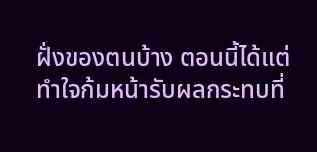ฝั่งของตนบ้าง ตอนนี้ได้แต่ทำใจก้มหน้ารับผลกระทบที่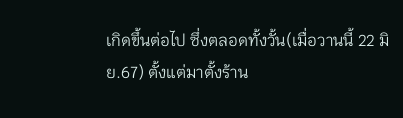เกิดขึ้นต่อไป ซึ่งตลอดทั้งวั้น(เมื่อวานนี้ 22 มิย.67) ตั้งแต่มาตั้งร้าน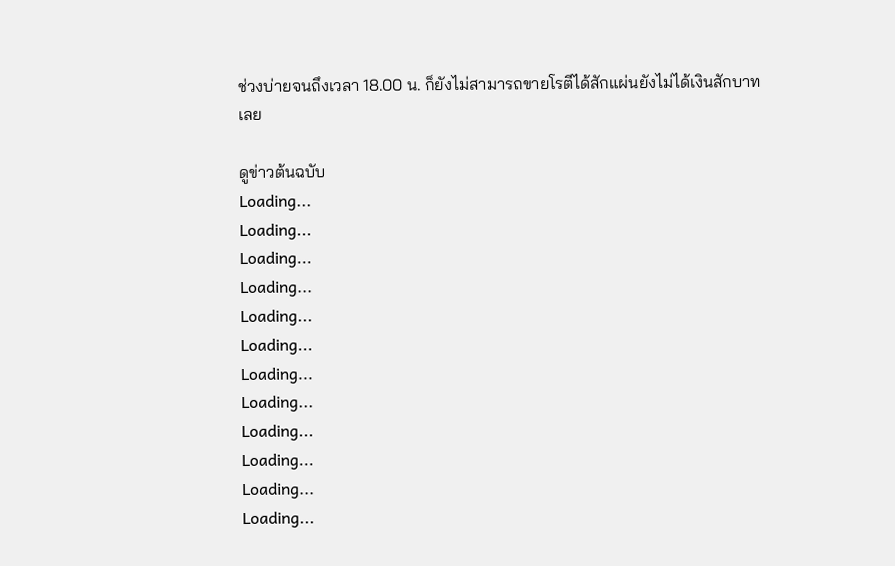ช่วงบ่ายจนถึงเวลา 18.00 น. ก็ยังไม่สามารถขายโรตีได้สักแผ่นยังไม่ได้เงินสักบาทเลย

ดูข่าวต้นฉบับ
Loading...
Loading...
Loading...
Loading...
Loading...
Loading...
Loading...
Loading...
Loading...
Loading...
Loading...
Loading...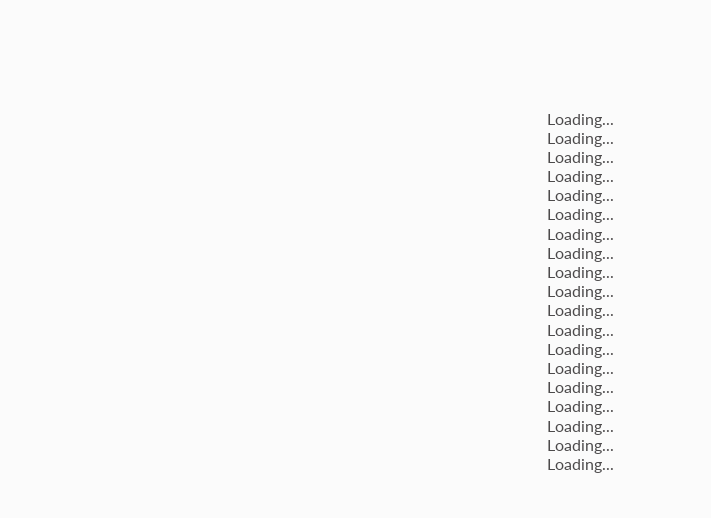Loading...
Loading...
Loading...
Loading...
Loading...
Loading...
Loading...
Loading...
Loading...
Loading...
Loading...
Loading...
Loading...
Loading...
Loading...
Loading...
Loading...
Loading...
Loading...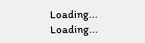Loading...
Loading...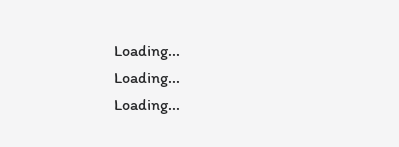Loading...
Loading...
Loading...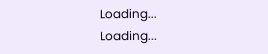Loading...
Loading...